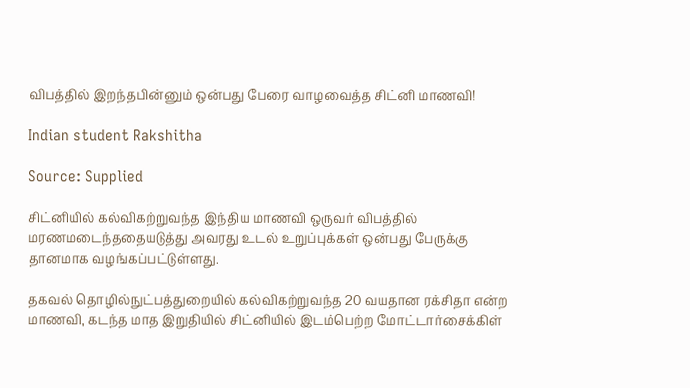விபத்தில் இறந்தபின்னும் ஒன்பது பேரை வாழவைத்த சிட்னி மாணவி!

Indian student Rakshitha

Source: Supplied

சிட்னியில் கல்விகற்றுவந்த இந்திய மாணவி ஒருவர் விபத்தில் மரணமடைந்ததையடுத்து அவரது உடல் உறுப்புக்கள் ஒன்பது பேருக்கு தானமாக வழங்கப்பட்டுள்ளது.

தகவல் தொழில்நுட்பத்துறையில் கல்விகற்றுவந்த 20 வயதான ரக்சிதா என்ற மாணவி, கடந்த மாத இறுதியில் சிட்னியில் இடம்பெற்ற மோட்டார்சைக்கிள்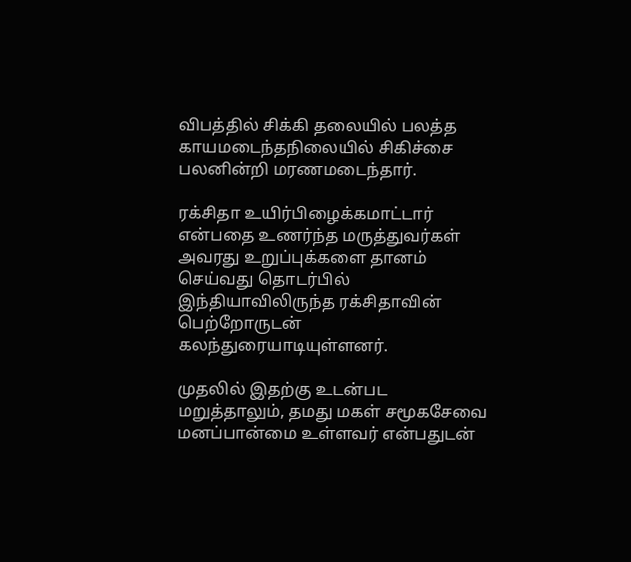விபத்தில் சிக்கி தலையில் பலத்த காயமடைந்தநிலையில் சிகிச்சை பலனின்றி மரணமடைந்தார்.

ரக்சிதா உயிர்பிழைக்கமாட்டார் என்பதை உணர்ந்த மருத்துவர்கள் அவரது உறுப்புக்களை தானம் செய்வது தொடர்பில் இந்தியாவிலிருந்த ரக்சிதாவின் பெற்றோருடன் கலந்துரையாடியுள்ளனர்.

முதலில் இதற்கு உடன்பட மறுத்தாலும், தமது மகள் சமூகசேவை மனப்பான்மை உள்ளவர் என்பதுடன்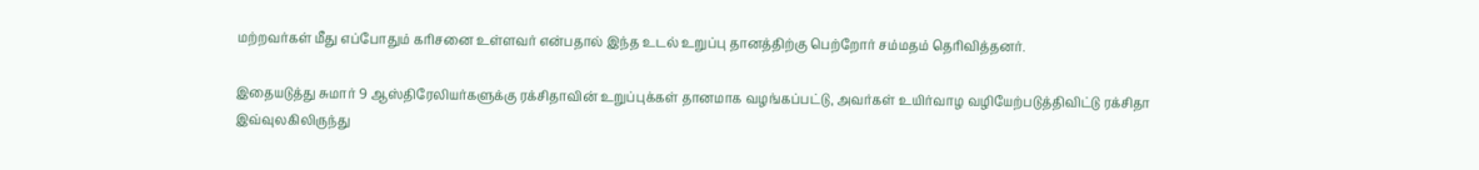மற்றவர்கள் மீது எப்போதும் கரிசனை உள்ளவர் என்பதால் இந்த உடல் உறுப்பு தானத்திற்கு பெற்றோர் சம்மதம் தெரிவித்தனர்.

இதையடுத்து சுமார் 9 ஆஸ்திரேலியர்களுக்கு ரக்சிதாவின் உறுப்புக்கள் தானமாக வழங்கப்பட்டு, அவர்கள் உயிர்வாழ வழியேற்படுத்திவிட்டு ரக்சிதா இவ்வுலகிலிருந்து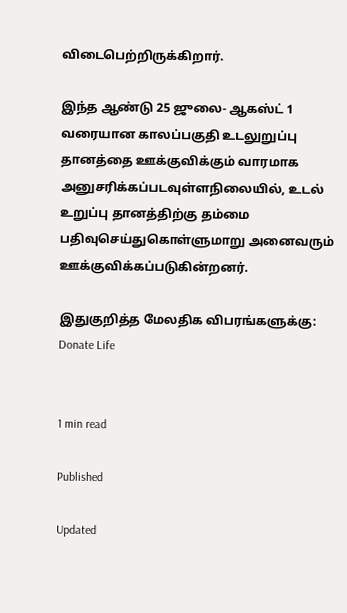விடைபெற்றிருக்கிறார்.

இந்த ஆண்டு 25 ஜுலை- ஆகஸ்ட் 1 வரையான காலப்பகுதி உடலுறுப்பு தானத்தை ஊக்குவிக்கும் வாரமாக அனுசரிக்கப்படவுள்ளநிலையில், உடல் உறுப்பு தானத்திற்கு தம்மை பதிவுசெய்துகொள்ளுமாறு அனைவரும் ஊக்குவிக்கப்படுகின்றனர்.

இதுகுறித்த மேலதிக விபரங்களுக்கு: Donate Life


1 min read

Published

Updated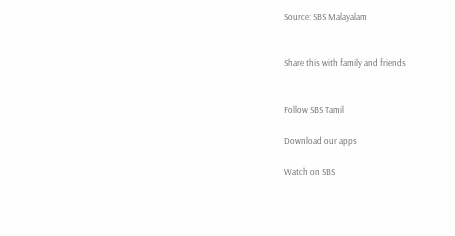Source: SBS Malayalam


Share this with family and friends


Follow SBS Tamil

Download our apps

Watch on SBS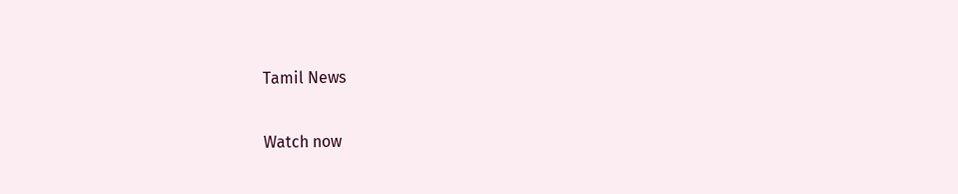Tamil News

Watch now